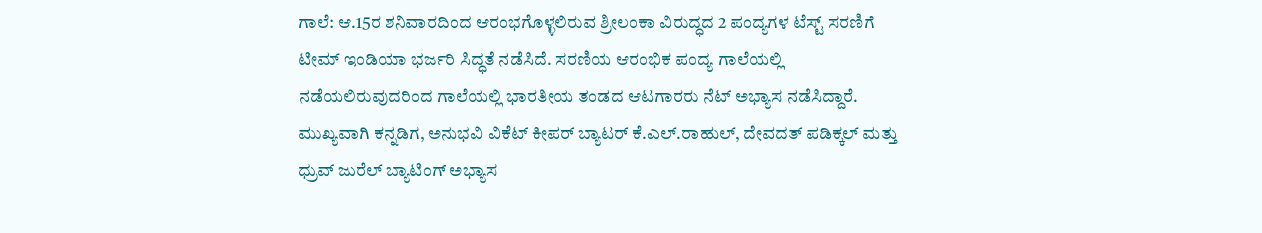ಗಾಲೆ: ಆ.15ರ ಶನಿವಾರದಿಂದ ಆರಂಭಗೊಳ್ಳಲಿರುವ ಶ್ರೀಲಂಕಾ ವಿರುದ್ಧದ 2 ಪಂದ್ಯಗಳ ಟೆಸ್ಟ್ ಸರಣಿಗೆ ಟೀಮ್ ಇಂಡಿಯಾ ಭರ್ಜರಿ ಸಿದ್ಧತೆ ನಡೆಸಿದೆ. ಸರಣಿಯ ಆರಂಭಿಕ ಪಂದ್ಯ ಗಾಲೆಯಲ್ಲಿ ನಡೆಯಲಿರುವುದರಿಂದ ಗಾಲೆಯಲ್ಲಿ ಭಾರತೀಯ ತಂಡದ ಆಟಗಾರರು ನೆಟ್ ಅಭ್ಯಾಸ ನಡೆಸಿದ್ದಾರೆ.
ಮುಖ್ಯವಾಗಿ ಕನ್ನಡಿಗ, ಅನುಭವಿ ವಿಕೆಟ್ ಕೀಪರ್ ಬ್ಯಾಟರ್ ಕೆ.ಎಲ್.ರಾಹುಲ್, ದೇವದತ್ ಪಡಿಕ್ಕಲ್ ಮತ್ತು ಧ್ರುವ್ ಜುರೆಲ್ ಬ್ಯಾಟಿಂಗ್ ಅಭ್ಯಾಸ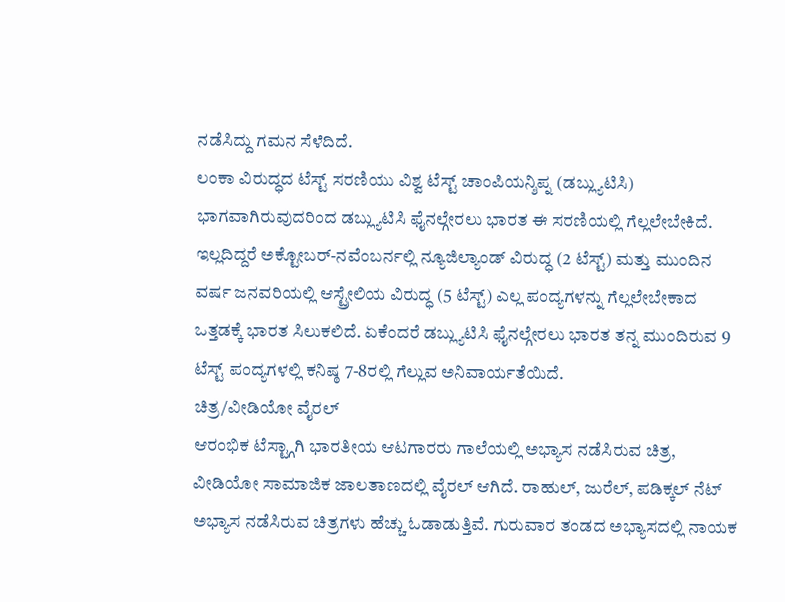ನಡೆಸಿದ್ದು ಗಮನ ಸೆಳೆದಿದೆ.
ಲಂಕಾ ವಿರುದ್ಧದ ಟೆಸ್ಟ್ ಸರಣಿಯು ವಿಶ್ವ ಟೆಸ್ಟ್ ಚಾಂಪಿಯನ್ಶಿಪ್ನ (ಡಬ್ಲ್ಯುಟಿಸಿ) ಭಾಗವಾಗಿರುವುದರಿಂದ ಡಬ್ಲ್ಯುಟಿಸಿ ಫೈನಲ್ಗೇರಲು ಭಾರತ ಈ ಸರಣಿಯಲ್ಲಿ ಗೆಲ್ಲಲೇಬೇಕಿದೆ. ಇಲ್ಲದಿದ್ದರೆ ಅಕ್ಟೋಬರ್-ನವೆಂಬರ್ನಲ್ಲಿ ನ್ಯೂಜಿಲ್ಯಾಂಡ್ ವಿರುದ್ಧ (2 ಟೆಸ್ಟ್) ಮತ್ತು ಮುಂದಿನ ವರ್ಷ ಜನವರಿಯಲ್ಲಿ ಆಸ್ಟ್ರೇಲಿಯ ವಿರುದ್ಧ (5 ಟೆಸ್ಟ್) ಎಲ್ಲ ಪಂದ್ಯಗಳನ್ನು ಗೆಲ್ಲಲೇಬೇಕಾದ ಒತ್ತಡಕ್ಕೆ ಭಾರತ ಸಿಲುಕಲಿದೆ. ಏಕೆಂದರೆ ಡಬ್ಲ್ಯುಟಿಸಿ ಫೈನಲ್ಗೇರಲು ಭಾರತ ತನ್ನ ಮುಂದಿರುವ 9 ಟೆಸ್ಟ್ ಪಂದ್ಯಗಳಲ್ಲಿ ಕನಿಷ್ಠ 7-8ರಲ್ಲಿ ಗೆಲ್ಲುವ ಅನಿವಾರ್ಯತೆಯಿದೆ.
ಚಿತ್ರ/ವೀಡಿಯೋ ವೈರಲ್
ಆರಂಭಿಕ ಟೆಸ್ಟ್ಗಾಗಿ ಭಾರತೀಯ ಆಟಗಾರರು ಗಾಲೆಯಲ್ಲಿ ಅಭ್ಯಾಸ ನಡೆಸಿರುವ ಚಿತ್ರ, ವೀಡಿಯೋ ಸಾಮಾಜಿಕ ಜಾಲತಾಣದಲ್ಲಿ ವೈರಲ್ ಆಗಿದೆ. ರಾಹುಲ್, ಜುರೆಲ್, ಪಡಿಕ್ಕಲ್ ನೆಟ್ ಅಭ್ಯಾಸ ನಡೆಸಿರುವ ಚಿತ್ರಗಳು ಹೆಚ್ಚು ಓಡಾಡುತ್ತಿವೆ. ಗುರುವಾರ ತಂಡದ ಅಭ್ಯಾಸದಲ್ಲಿ ನಾಯಕ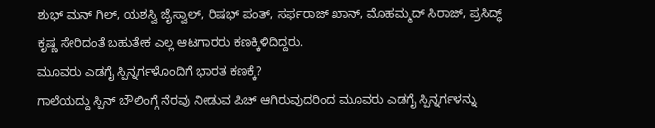ಶುಭ್ ಮನ್ ಗಿಲ್, ಯಶಸ್ವಿ ಜೈಸ್ವಾಲ್, ರಿಷಭ್ ಪಂತ್, ಸರ್ಫರಾಜ್ ಖಾನ್, ಮೊಹಮ್ಮದ್ ಸಿರಾಜ್, ಪ್ರಸಿದ್ಧ್ ಕೃಷ್ಣ ಸೇರಿದಂತೆ ಬಹುತೇಕ ಎಲ್ಲ ಆಟಗಾರರು ಕಣಕ್ಕಿಳಿದಿದ್ದರು.
ಮೂವರು ಎಡಗೈ ಸ್ಪಿನ್ನರ್ಗಳೊಂದಿಗೆ ಭಾರತ ಕಣಕ್ಕೆ?
ಗಾಲೆಯದ್ದು ಸ್ಪಿನ್ ಬೌಲಿಂಗ್ಗೆ ನೆರವು ನೀಡುವ ಪಿಚ್ ಆಗಿರುವುದರಿಂದ ಮೂವರು ಎಡಗೈ ಸ್ಪಿನ್ನರ್ಗಳನ್ನು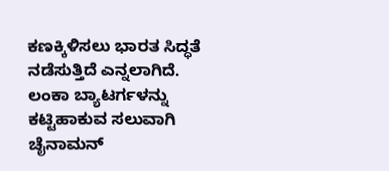ಕಣಕ್ಕಿಳಿಸಲು ಭಾರತ ಸಿದ್ಧತೆ ನಡೆಸುತ್ತಿದೆ ಎನ್ನಲಾಗಿದೆ. ಲಂಕಾ ಬ್ಯಾಟರ್ಗಳನ್ನು ಕಟ್ಟಿಹಾಕುವ ಸಲುವಾಗಿ ಚೈನಾಮನ್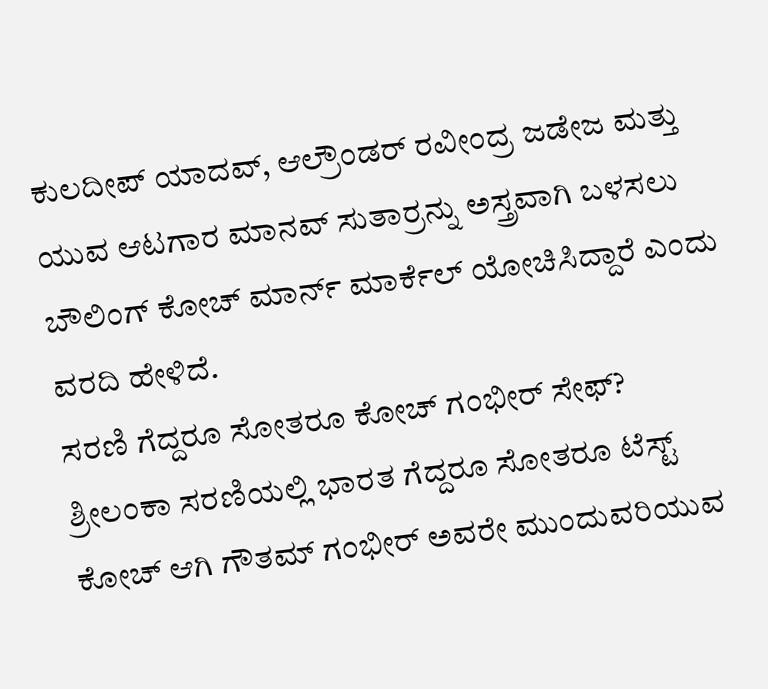ಕುಲದೀಪ್ ಯಾದವ್, ಆಲ್ರೌಂಡರ್ ರವೀಂದ್ರ ಜಡೇಜ ಮತ್ತು ಯುವ ಆಟಗಾರ ಮಾನವ್ ಸುತಾರ್ರನ್ನು ಅಸ್ತ್ರವಾಗಿ ಬಳಸಲು ಬೌಲಿಂಗ್ ಕೋಚ್ ಮಾರ್ನ್ ಮಾರ್ಕೆಲ್ ಯೋಚಿಸಿದ್ದಾರೆ ಎಂದು ವರದಿ ಹೇಳಿದೆ.
ಸರಣಿ ಗೆದ್ದರೂ ಸೋತರೂ ಕೋಚ್ ಗಂಭೀರ್ ಸೇಫ್?
ಶ್ರೀಲಂಕಾ ಸರಣಿಯಲ್ಲಿ ಭಾರತ ಗೆದ್ದರೂ ಸೋತರೂ ಟೆಸ್ಟ್ ಕೋಚ್ ಆಗಿ ಗೌತಮ್ ಗಂಭೀರ್ ಅವರೇ ಮುಂದುವರಿಯುವ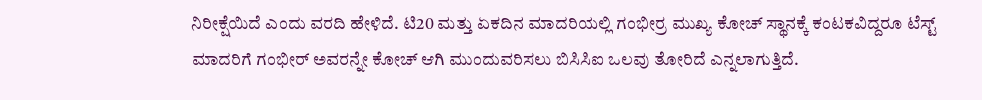ನಿರೀಕ್ಷೆಯಿದೆ ಎಂದು ವರದಿ ಹೇಳಿದೆ. ಟಿ20 ಮತ್ತು ಏಕದಿನ ಮಾದರಿಯಲ್ಲಿ ಗಂಭೀರ್ರ ಮುಖ್ಯ ಕೋಚ್ ಸ್ಥಾನಕ್ಕೆ ಕಂಟಕವಿದ್ದರೂ ಟೆಸ್ಟ್ ಮಾದರಿಗೆ ಗಂಭೀರ್ ಅವರನ್ನೇ ಕೋಚ್ ಆಗಿ ಮುಂದುವರಿಸಲು ಬಿಸಿಸಿಐ ಒಲವು ತೋರಿದೆ ಎನ್ನಲಾಗುತ್ತಿದೆ.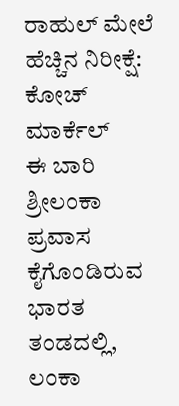ರಾಹುಲ್ ಮೇಲೆ ಹೆಚ್ಚಿನ ನಿರೀಕ್ಷೆ: ಕೋಚ್ ಮಾರ್ಕೆಲ್
ಈ ಬಾರಿ ಶ್ರೀಲಂಕಾ ಪ್ರವಾಸ ಕೈಗೊಂಡಿರುವ ಭಾರತ ತಂಡದಲ್ಲಿ, ಲಂಕಾ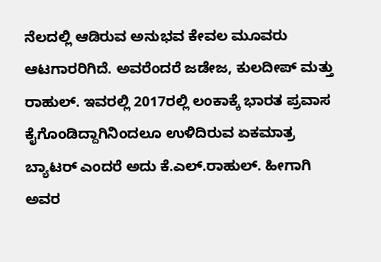ನೆಲದಲ್ಲಿ ಆಡಿರುವ ಅನುಭವ ಕೇವಲ ಮೂವರು ಆಟಗಾರರಿಗಿದೆ. ಅವರೆಂದರೆ ಜಡೇಜ, ಕುಲದೀಪ್ ಮತ್ತು ರಾಹುಲ್. ಇವರಲ್ಲಿ 2017ರಲ್ಲಿ ಲಂಕಾಕ್ಕೆ ಭಾರತ ಪ್ರವಾಸ ಕೈಗೊಂಡಿದ್ದಾಗಿನಿಂದಲೂ ಉಳಿದಿರುವ ಏಕಮಾತ್ರ ಬ್ಯಾಟರ್ ಎಂದರೆ ಅದು ಕೆ.ಎಲ್.ರಾಹುಲ್. ಹೀಗಾಗಿ ಅವರ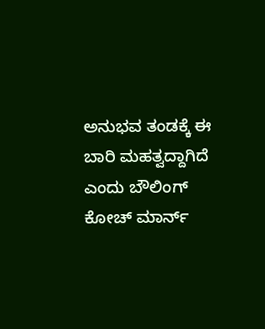ಅನುಭವ ತಂಡಕ್ಕೆ ಈ ಬಾರಿ ಮಹತ್ವದ್ದಾಗಿದೆ ಎಂದು ಬೌಲಿಂಗ್ ಕೋಚ್ ಮಾರ್ನ್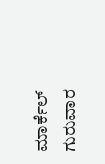ಮಾರ್ಕೆಲ್ ಗುರುವಾರ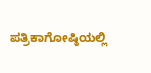ಪತ್ರಿಕಾಗೋಷ್ಠಿಯಲ್ಲಿ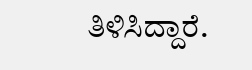ತಿಳಿಸಿದ್ದಾರೆ.